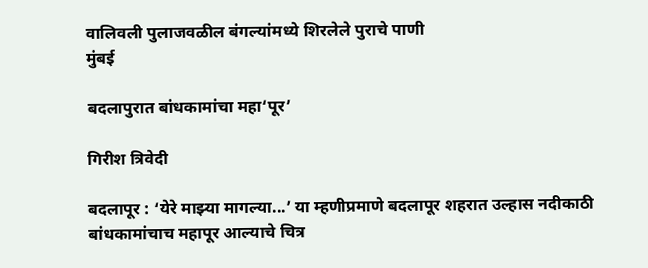वालिवली पुलाजवळील बंगल्यांमध्ये शिरलेले पुराचे पाणी
मुंबई

बदलापुरात बांधकामांचा महा‘पूर’

गिरीश त्रिवेदी

बदलापूर : ‘येरे माझ्या मागल्या...’ या म्हणीप्रमाणे बदलापूर शहरात उल्हास नदीकाठी बांधकामांचाच महापूर आल्याचे चित्र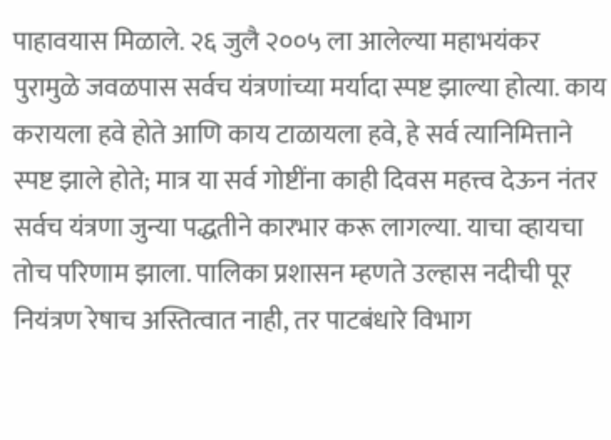पाहावयास मिळाले. २६ जुलै २००५ ला आलेल्या महाभयंकर पुरामुळे जवळपास सर्वच यंत्रणांच्या मर्यादा स्पष्ट झाल्या होत्या. काय करायला हवे होते आणि काय टाळायला हवे, हे सर्व त्यानिमित्ताने स्पष्ट झाले होते; मात्र या सर्व गोष्टींना काही दिवस महत्त्व देऊन नंतर सर्वच यंत्रणा जुन्या पद्धतीने कारभार करू लागल्या. याचा व्हायचा तोच परिणाम झाला. पालिका प्रशासन म्हणते उल्हास नदीची पूर नियंत्रण रेषाच अस्तित्वात नाही, तर पाटबंधारे विभाग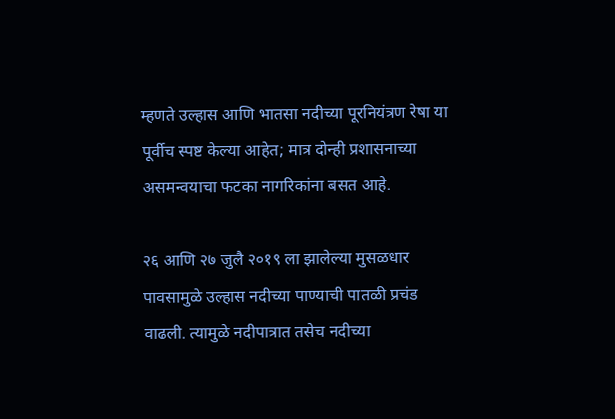म्हणते उल्हास आणि भातसा नदीच्या पूरनियंत्रण रेषा या पूर्वीच स्पष्ट केल्या आहेत; मात्र दोन्ही प्रशासनाच्या असमन्वयाचा फटका नागरिकांना बसत आहे.

२६ आणि २७ जुलै २०१९ ला झालेल्या मुसळधार पावसामुळे उल्हास नदीच्या पाण्याची पातळी प्रचंड वाढली. त्यामुळे नदीपात्रात तसेच नदीच्या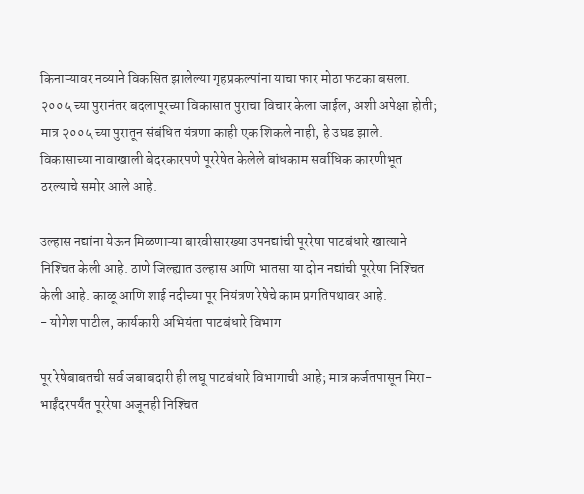किनाऱ्यावर नव्याने विकसित झालेल्या गृहप्रकल्पांना याचा फार मोठा फटका बसला. २००५ च्या पुरानंतर बदलापूरच्या विकासात पुराचा विचार केला जाईल, अशी अपेक्षा होती; मात्र २००५ च्या पुरातून संबंधित यंत्रणा काही एक शिकले नाही, हे उघड झाले. विकासाच्या नावाखाली बेदरकारपणे पूररेषेत केलेले बांधकाम सर्वाधिक कारणीभूत ठरल्याचे समोर आले आहे.

उल्हास नद्यांना येऊन मिळणाऱ्या बारवीसारख्या उपनद्यांची पूररेषा पाटबंधारे खात्याने निश्‍चित केली आहे. ठाणे जिल्ह्यात उल्हास आणि भातसा या दोन नद्यांची पूररेषा निश्‍चित केली आहे. काळू आणि शाई नदीच्या पूर नियंत्रण रेषेचे काम प्रगतिपथावर आहे.
- योगेश पाटील, कार्यकारी अभियंता पाटबंधारे विभाग

पूर रेषेबाबतची सर्व जबाबदारी ही लघू पाटबंधारे विभागाची आहे; मात्र कर्जतपासून मिरा-भाईंदरपर्यंत पूररेषा अजूनही निश्‍चित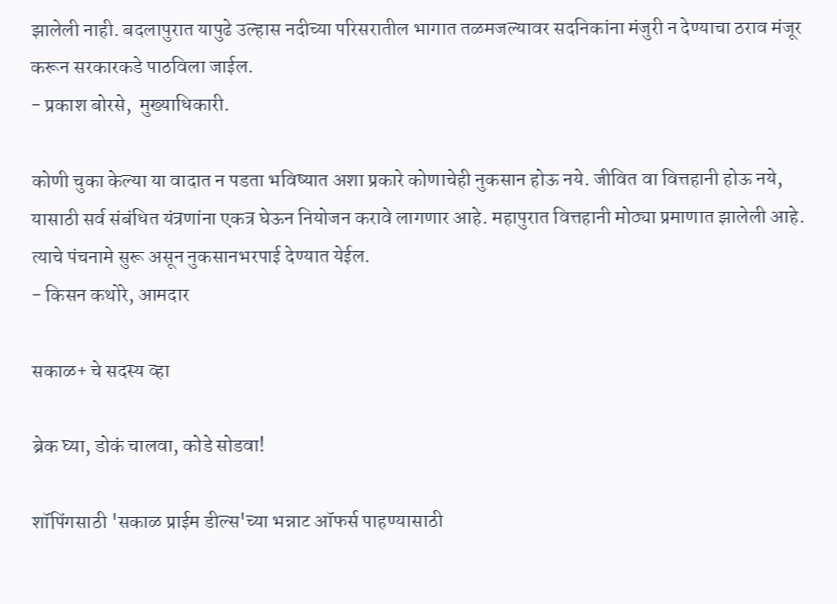झालेली नाही. बदलापुरात यापुढे उल्हास नदीच्या परिसरातील भागात तळमजल्यावर सदनिकांना मंजुरी न देण्याचा ठराव मंजूर करून सरकारकडे पाठविला जाईल.
- प्रकाश बोरसे,  मुख्याधिकारी.

कोणी चुका केल्या या वादात न पडता भविष्यात अशा प्रकारे कोणाचेही नुकसान होऊ नये. जीवित वा वित्तहानी होऊ नये, यासाठी सर्व संबंधित यंत्रणांना एकत्र घेऊन नियोजन करावे लागणार आहे. महापुरात वित्तहानी मोठ्या प्रमाणात झालेली आहे. त्याचे पंचनामे सुरू असून नुकसानभरपाई देण्यात येईल.
- किसन कथोरे, आमदार

सकाळ+ चे सदस्य व्हा

ब्रेक घ्या, डोकं चालवा, कोडे सोडवा!

शॉपिंगसाठी 'सकाळ प्राईम डील्स'च्या भन्नाट ऑफर्स पाहण्यासाठी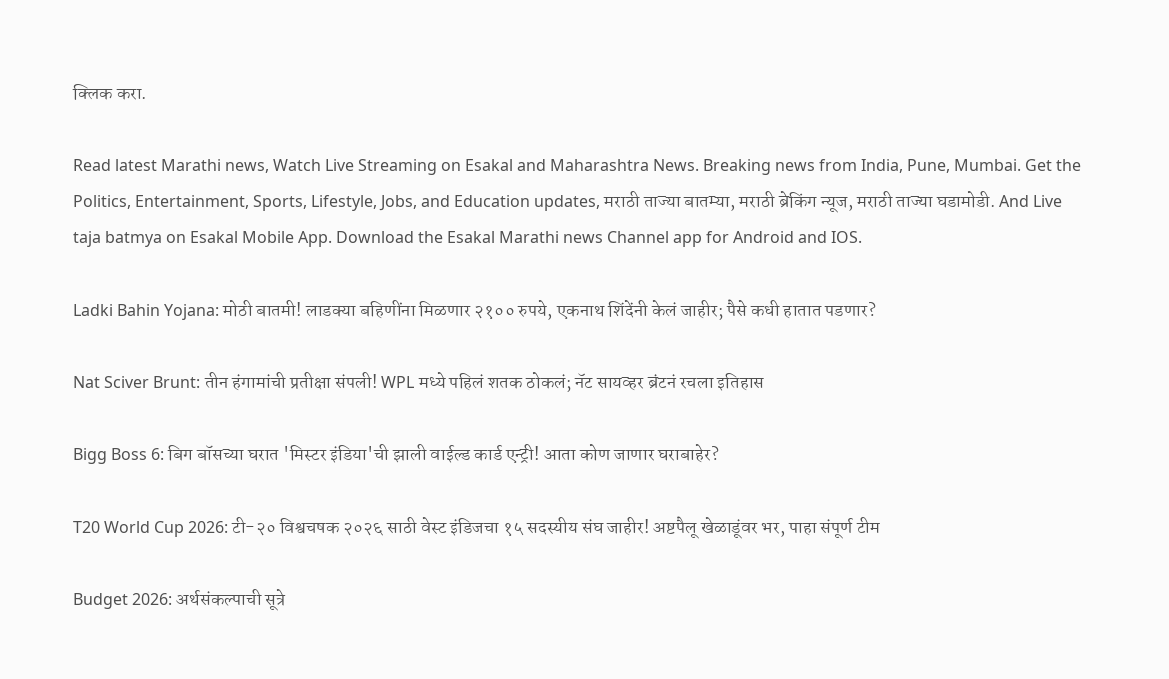क्लिक करा.

Read latest Marathi news, Watch Live Streaming on Esakal and Maharashtra News. Breaking news from India, Pune, Mumbai. Get the Politics, Entertainment, Sports, Lifestyle, Jobs, and Education updates, मराठी ताज्या बातम्या, मराठी ब्रेकिंग न्यूज, मराठी ताज्या घडामोडी. And Live taja batmya on Esakal Mobile App. Download the Esakal Marathi news Channel app for Android and IOS.

Ladki Bahin Yojana: मोठी बातमी! लाडक्या बहिणींना मिळणार २१०० रुपये, एकनाथ शिंदेंनी केलं जाहीर; पैसे कधी हातात पडणार?

Nat Sciver Brunt: तीन हंगामांची प्रतीक्षा संपली! WPL मध्ये पहिलं शतक ठोकलं; नॅट सायव्हर ब्रंटनं रचला इतिहास

Bigg Boss 6: बिग बॉसच्या घरात 'मिस्टर इंडिया'ची झाली वाईल्ड कार्ड एन्ट्री! आता कोण जाणार घराबाहेर?

T20 World Cup 2026: टी-२० विश्वचषक २०२६ साठी वेस्ट इंडिजचा १५ सदस्यीय संघ जाहीर! अष्टपैलू खेळाडूंवर भर, पाहा संपूर्ण टीम

Budget 2026: अर्थसंकल्पाची सूत्रे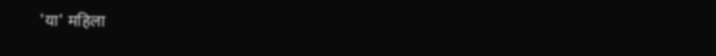'या' महिला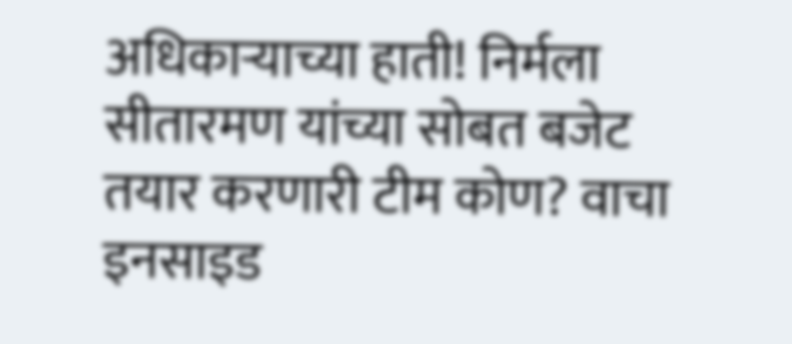अधिकाऱ्याच्या हाती! निर्मला सीतारमण यांच्या सोबत बजेट तयार करणारी टीम कोण? वाचा इनसाइड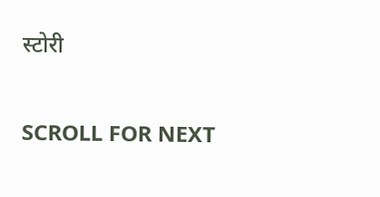स्टोरी

SCROLL FOR NEXT